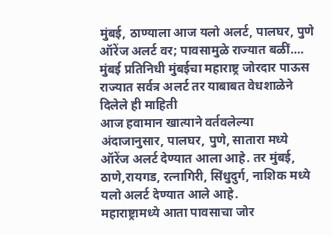मुंबई, ठाण्याला आज यलो अलर्ट, पालघर, पुणे ऑरेंज अलर्ट वर; पावसामुळे राज्यात बळीं….
मुंबई प्रतिनिधी मुंबईचा महाराष्ट्र जोरदार पाऊस राज्यात सर्वत्र अलर्ट तर याबाबत वेधशाळेने दिलेले ही माहिती
आज हवामान खात्याने वर्तवलेल्या अंदाजानुसार, पालघर, पुणे, सातारा मध्ये ऑरेंज अलर्ट देण्यात आला आहे. तर मुंबई, ठाणे,रायगड, रत्नागिरी, सिंधुदुर्ग, नाशिक मध्ये यलो अलर्ट देण्यात आले आहे.
महाराष्ट्रामध्ये आता पावसाचा जोर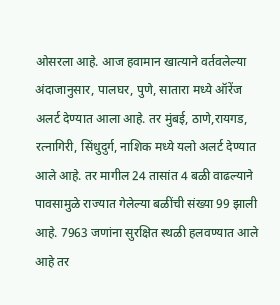ओसरला आहे. आज हवामान खात्याने वर्तवलेल्या अंदाजानुसार, पालघर, पुणे, सातारा मध्ये ऑरेंज अलर्ट देण्यात आला आहे. तर मुंबई, ठाणे,रायगड, रत्नागिरी, सिंधुदुर्ग, नाशिक मध्ये यलो अलर्ट देण्यात आले आहे. तर मागील 24 तासांत 4 बळी वाढल्याने पावसामुळे राज्यात गेलेल्या बळींची संख्या 99 झाली आहे. 7963 जणांना सुरक्षित स्थळी हलवण्यात आले आहे तर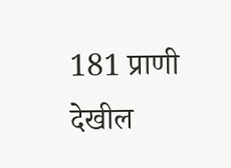181 प्राणी देखील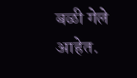बळी गेले आहेत.